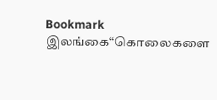Bookmark இலங்கை“கொலைகளை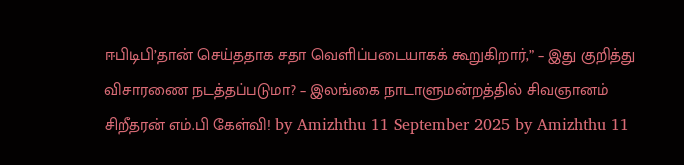ஈபிடிபி’தான் செய்ததாக சதா வெளிப்படையாகக் கூறுகிறார்,” – இது குறித்து விசாரணை நடத்தப்படுமா? – இலங்கை நாடாளுமன்றத்தில் சிவஞானம் சிறீதரன் எம்.பி கேள்வி! by Amizhthu 11 September 2025 by Amizhthu 11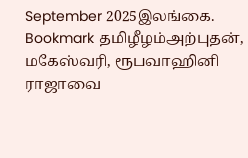September 2025இலங்கை.
Bookmark தமிழீழம்அற்புதன், மகேஸ்வரி, ரூபவாஹினி ராஜாவை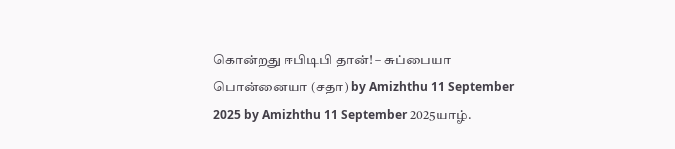கொன்றது ஈபிடிபி தான்! – சுப்பையா பொன்னையா (சதா) by Amizhthu 11 September 2025 by Amizhthu 11 September 2025யாழ்.